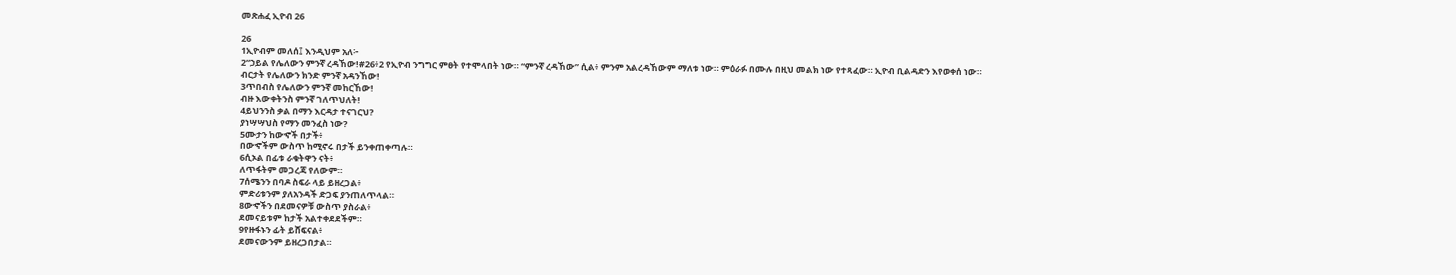መጽሐፈ ኢዮብ 26

26
1ኢዮብም መለሰ፤ እንዲህም አለ፦
2“ኃይል የሌለውን ምንኛ ረዳኸው!#26፥2 የኢዮብ ንግግር ምፀት የተሞላበት ነው። “ምንኛ ረዳኸው” ሲል፥ ምንም አልረዳኸውም ማለቱ ነው። ምዕራፉ በሙሉ በዚህ መልክ ነው የተጻፈው። ኢዮብ ቢልዳድን እየወቀሰ ነው።
ብርታት የሌለውን ክንድ ምንኛ አዳንኸው!
3ጥበብስ የሌለውን ምንኛ መከርኸው!
ብዙ እውቀትንስ ምንኛ ገለጥህለት!
4ይህንንስ ቃል በማን እርዳታ ተናገርህ?
ያነሣሣህስ የማን መንፈስ ነው?
5ሙታን ከውኆች በታች፥
በውኆችም ውስጥ ከሚኖሩ በታች ይንቀጠቀጣሉ።
6ሲኦል በፊቱ ራቁትዋን ናት፥
ለጥፋትም መጋረጃ የለውም።
7ሰሜንን በባዶ ስፍራ ላይ ይዘረጋል፥
ምድሪቱንም ያለአንዳች ድጋፍ ያንጠለጥላል።
8ውኆችን በደመናዎቹ ውስጥ ያስራል፥
ደመናይቱም ከታች አልተቀደደችም።
9የዙፋኑን ፊት ይሸፍናል፥
ደመናውንም ይዘረጋበታል።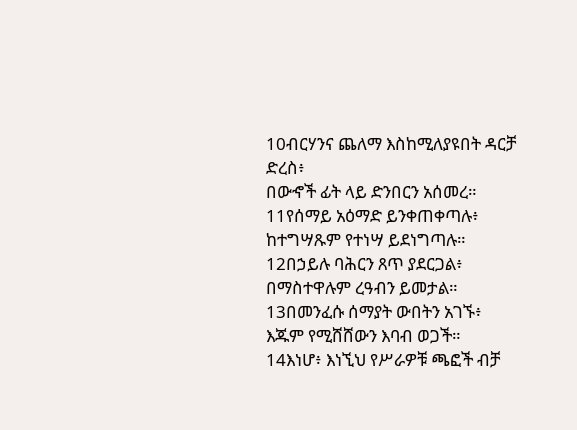10ብርሃንና ጨለማ እስከሚለያዩበት ዳርቻ ድረስ፥
በውኆች ፊት ላይ ድንበርን አሰመረ።
11የሰማይ አዕማድ ይንቀጠቀጣሉ፥
ከተግሣጹም የተነሣ ይደነግጣሉ።
12በኃይሉ ባሕርን ጸጥ ያደርጋል፥
በማስተዋሉም ረዓብን ይመታል።
13በመንፈሱ ሰማያት ውበትን አገኙ፥
እጁም የሚሸሸውን እባብ ወጋች።
14እነሆ፥ እነኚህ የሥራዎቹ ጫፎች ብቻ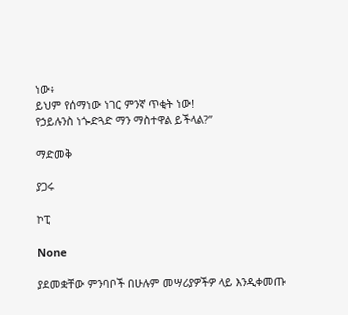ነው፥
ይህም የሰማነው ነገር ምንኛ ጥቂት ነው!
የኃይሉንስ ነጐድጓድ ማን ማስተዋል ይችላል?”

ማድመቅ

ያጋሩ

ኮፒ

None

ያደመቋቸው ምንባቦች በሁሉም መሣሪያዎችዎ ላይ እንዲቀመጡ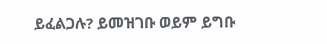ይፈልጋሉ? ይመዝገቡ ወይም ይግቡ